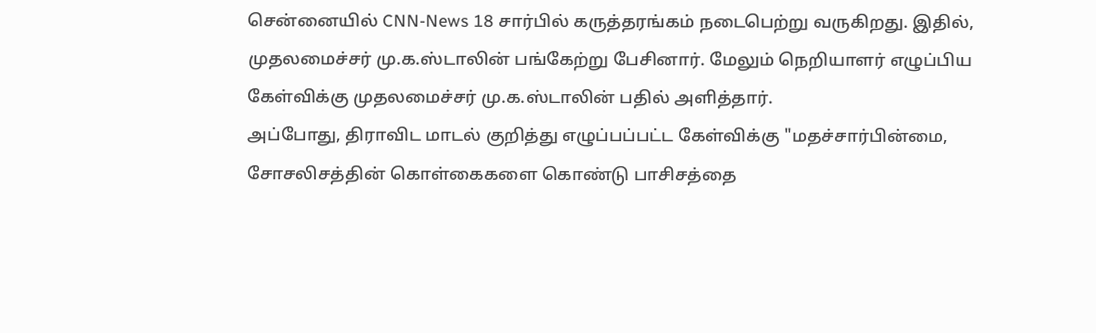சென்னையில் CNN-News 18 சார்பில் கருத்தரங்கம் நடைபெற்று வருகிறது. இதில், முதலமைச்சர் மு.க.ஸ்டாலின் பங்கேற்று பேசினார். மேலும் நெறியாளர் எழுப்பிய கேள்விக்கு முதலமைச்சர் மு.க.ஸ்டாலின் பதில் அளித்தார்.
அப்போது, திராவிட மாடல் குறித்து எழுப்பப்பட்ட கேள்விக்கு "மதச்சார்பின்மை, சோசலிசத்தின் கொள்கைகளை கொண்டு பாசிசத்தை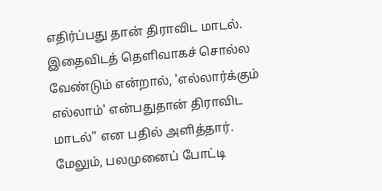எதிர்ப்பது தான் திராவிட மாடல். இதைவிடத் தெளிவாகச் சொல்ல வேண்டும் என்றால், 'எல்லார்க்கும் எல்லாம்' என்பதுதான் திராவிட மாடல்” என பதில் அளித்தார்.
மேலும், பலமுனைப் போட்டி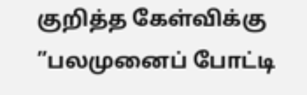குறித்த கேள்விக்கு ”பலமுனைப் போட்டி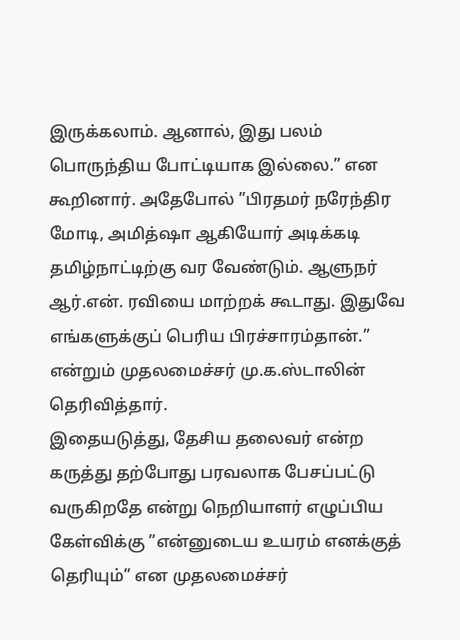இருக்கலாம். ஆனால், இது பலம் பொருந்திய போட்டியாக இல்லை.” என கூறினார். அதேபோல் ”பிரதமர் நரேந்திர மோடி, அமித்ஷா ஆகியோர் அடிக்கடி தமிழ்நாட்டிற்கு வர வேண்டும். ஆளுநர் ஆர்.என். ரவியை மாற்றக் கூடாது. இதுவே எங்களுக்குப் பெரிய பிரச்சாரம்தான்.” என்றும் முதலமைச்சர் மு.க.ஸ்டாலின் தெரிவித்தார்.
இதையடுத்து, தேசிய தலைவர் என்ற கருத்து தற்போது பரவலாக பேசப்பட்டு வருகிறதே என்று நெறியாளர் எழுப்பிய கேள்விக்கு ”என்னுடைய உயரம் எனக்குத் தெரியும்” என முதலமைச்சர்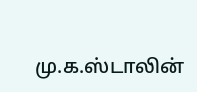மு.க.ஸ்டாலின்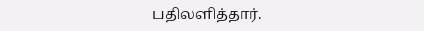பதிலளித்தார்.